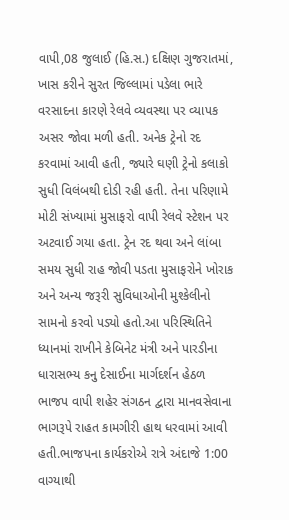વાપી,08 જુલાઈ (હિ.સ.) દક્ષિણ ગુજરાતમાં, ખાસ કરીને સુરત જિલ્લામાં પડેલા ભારે વરસાદના કારણે રેલવે વ્યવસ્થા પર વ્યાપક અસર જોવા મળી હતી. અનેક ટ્રેનો રદ કરવામાં આવી હતી, જ્યારે ઘણી ટ્રેનો કલાકો સુધી વિલંબથી દોડી રહી હતી. તેના પરિણામે મોટી સંખ્યામાં મુસાફરો વાપી રેલવે સ્ટેશન પર અટવાઈ ગયા હતા. ટ્રેન રદ થવા અને લાંબા સમય સુધી રાહ જોવી પડતા મુસાફરોને ખોરાક અને અન્ય જરૂરી સુવિધાઓની મુશ્કેલીનો સામનો કરવો પડ્યો હતો.આ પરિસ્થિતિને ધ્યાનમાં રાખીને કેબિનેટ મંત્રી અને પારડીના ધારાસભ્ય કનુ દેસાઈના માર્ગદર્શન હેઠળ ભાજપ વાપી શહેર સંગઠન દ્વારા માનવસેવાના ભાગરૂપે રાહત કામગીરી હાથ ધરવામાં આવી હતી.ભાજપના કાર્યકરોએ રાત્રે અંદાજે 1:00 વાગ્યાથી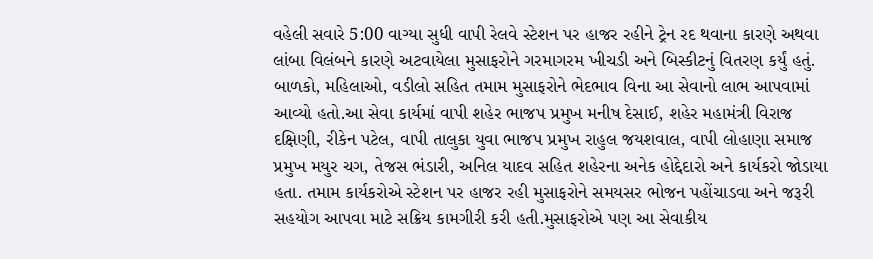વહેલી સવારે 5:00 વાગ્યા સુધી વાપી રેલવે સ્ટેશન પર હાજર રહીને ટ્રેન રદ થવાના કારણે અથવા લાંબા વિલંબને કારણે અટવાયેલા મુસાફરોને ગરમાગરમ ખીચડી અને બિસ્કીટનું વિતરણ કર્યું હતું. બાળકો, મહિલાઓ, વડીલો સહિત તમામ મુસાફરોને ભેદભાવ વિના આ સેવાનો લાભ આપવામાં આવ્યો હતો.આ સેવા કાર્યમાં વાપી શહેર ભાજપ પ્રમુખ મનીષ દેસાઈ, શહેર મહામંત્રી વિરાજ દક્ષિણી, રીકેન પટેલ, વાપી તાલુકા યુવા ભાજપ પ્રમુખ રાહુલ જયશવાલ, વાપી લોહાણા સમાજ પ્રમુખ મયુર ચગ, તેજસ ભંડારી, અનિલ યાદવ સહિત શહેરના અનેક હોદ્દેદારો અને કાર્યકરો જોડાયા હતા. તમામ કાર્યકરોએ સ્ટેશન પર હાજર રહી મુસાફરોને સમયસર ભોજન પહોંચાડવા અને જરૂરી સહયોગ આપવા માટે સક્રિય કામગીરી કરી હતી.મુસાફરોએ પણ આ સેવાકીય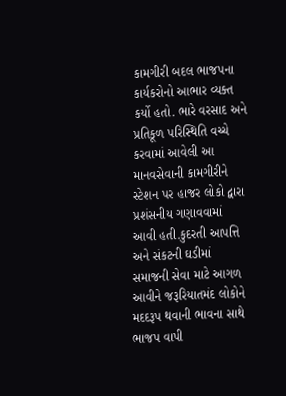કામગીરી બદલ ભાજપના કાર્યકરોનો આભાર વ્યક્ત કર્યો હતો. ભારે વરસાદ અને પ્રતિકૂળ પરિસ્થિતિ વચ્ચે કરવામાં આવેલી આ માનવસેવાની કામગીરીને સ્ટેશન પર હાજર લોકો દ્વારા પ્રશંસનીય ગણાવવામાં આવી હતી.કુદરતી આપત્તિ અને સંકટની ઘડીમાં સમાજની સેવા માટે આગળ આવીને જરૂરિયાતમંદ લોકોને મદદરૂપ થવાની ભાવના સાથે ભાજપ વાપી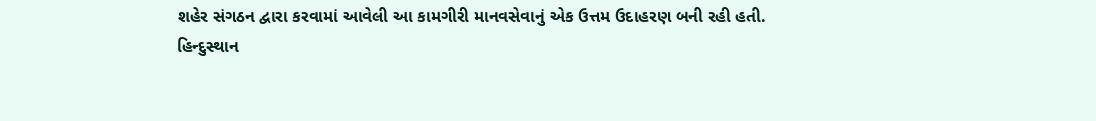શહેર સંગઠન દ્વારા કરવામાં આવેલી આ કામગીરી માનવસેવાનું એક ઉત્તમ ઉદાહરણ બની રહી હતી.
હિન્દુસ્થાન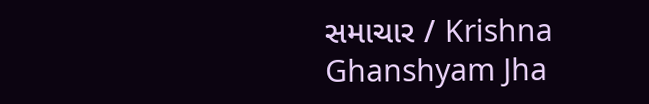સમાચાર / Krishna Ghanshyam Jha